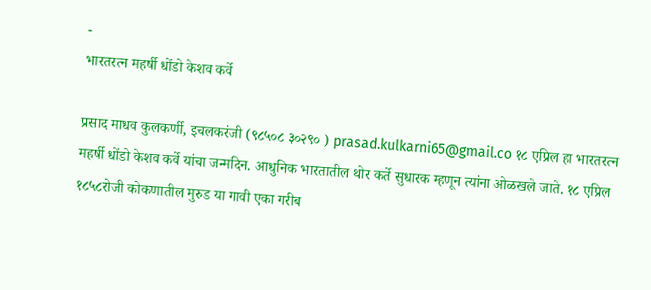-
भारतरत्न महर्षी धोंडो केशव कर्वे

प्रसाद माधव कुलकर्णी, इचलकरंजी (९८५०८ ३०२९० ) prasad.kulkarni65@gmail.co १८ एप्रिल हा भारतरत्न महर्षी धोंडो केशव कर्वे यांचा जन्मदिन. आधुनिक भारतातील थोर कर्ते सुधारक म्हणून त्यांना ओळखले जाते. १८ एप्रिल १८५८रोजी कोकणातील मुरुड या गावी एका गरीब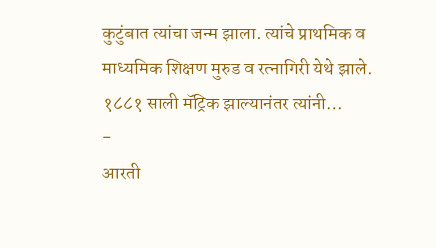कुटुंबात त्यांचा जन्म झाला. त्यांचे प्राथमिक व माध्यमिक शिक्षण मुरुड व रत्नागिरी येथे झाले. १८८१ साली मॅट्रिक झाल्यानंतर त्यांनी…
-
आरती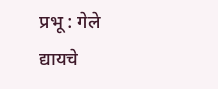प्रभू : गेले द्यायचे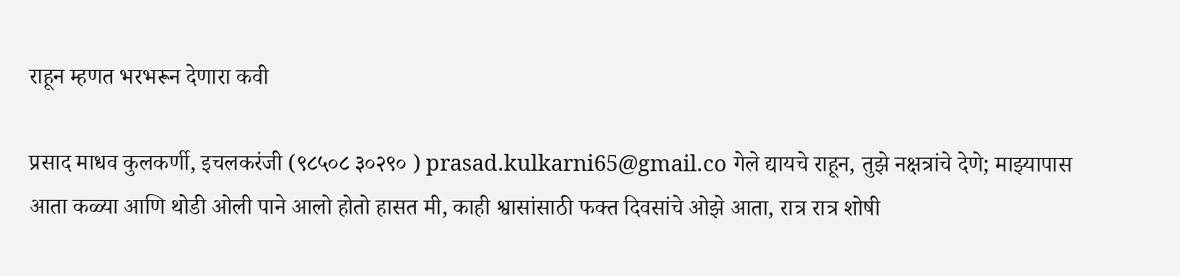राहून म्हणत भरभरून देणारा कवी

प्रसाद माधव कुलकर्णी, इचलकरंजी (९८५०८ ३०२९० ) prasad.kulkarni65@gmail.co गेले द्यायचे राहून, तुझे नक्षत्रांचे देणे; माझ्यापास आता कळ्या आणि थोडी ओली पाने आलो होतो हासत मी, काही श्वासांसाठी फक्त दिवसांचे ओझे आता, रात्र रात्र शोषी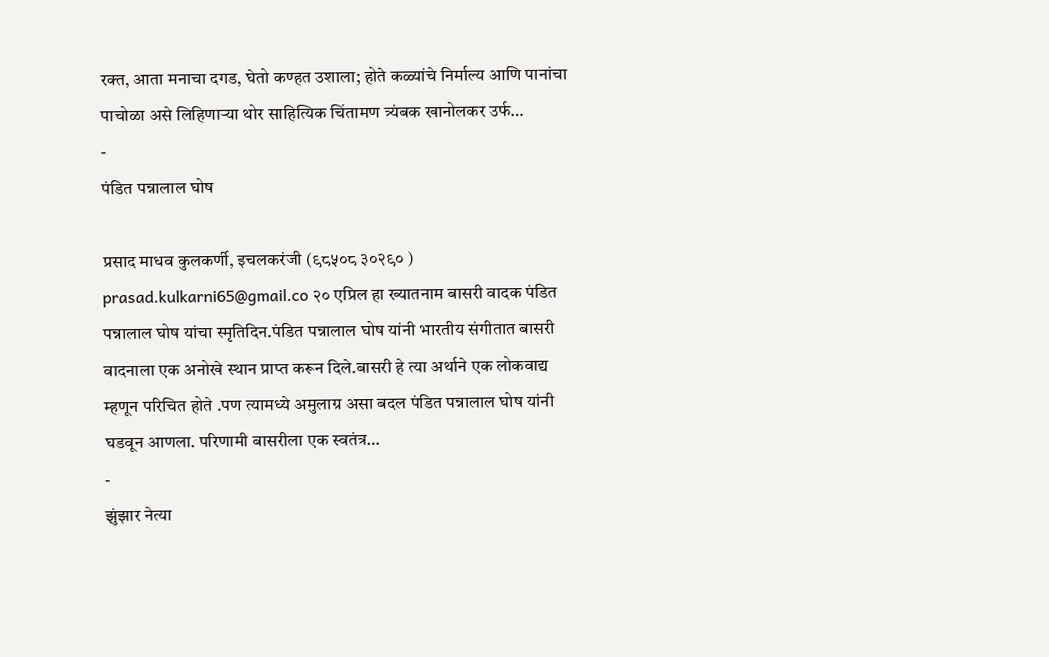रक्त, आता मनाचा दगड, घेतो कण्हत उशाला; होते कळ्यांचे निर्माल्य आणि पानांचा पाचोळा असे लिहिणाऱ्या थोर साहित्यिक चिंतामण त्र्यंबक खानोलकर उर्फ…
-
पंडित पन्नालाल घोष

प्रसाद माधव कुलकर्णी, इचलकरंजी (९८५०८ ३०२९० ) prasad.kulkarni65@gmail.co २० एप्रिल हा ख्यातनाम बासरी वादक पंडित पन्नालाल घोष यांचा स्मृतिदिन.पंडित पन्नालाल घोष यांनी भारतीय संगीतात बासरी वादनाला एक अनोखे स्थान प्राप्त करून दिले.बासरी हे त्या अर्थाने एक लोकवाद्य म्हणून परिचित होते .पण त्यामध्ये अमुलाग्र असा बदल पंडित पन्नालाल घोष यांनी घडवून आणला. परिणामी बासरीला एक स्वतंत्र…
-
झुंझार नेत्या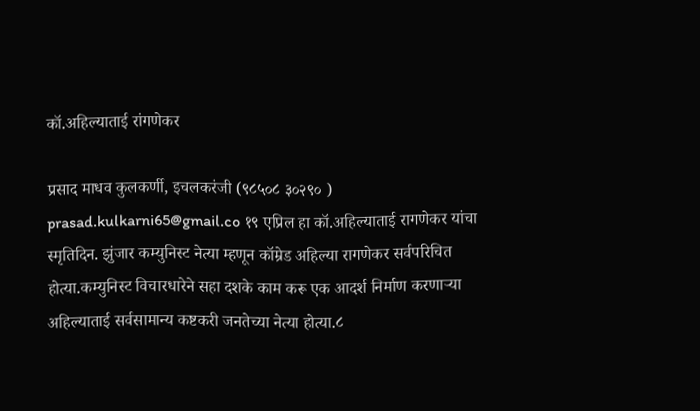कॉ.अहिल्याताई रांगणेकर

प्रसाद माधव कुलकर्णी, इचलकरंजी (९८५०८ ३०२९० ) prasad.kulkarni65@gmail.co १९ एप्रिल हा कॉ.अहिल्याताई रागणेकर यांचा स्मृतिदिन. झुंजार कम्युनिस्ट नेत्या म्हणून कॉम्रेड अहिल्या रागणेकर सर्वपरिचित होत्या.कम्युनिस्ट विचारधारेने सहा दशके काम करू एक आदर्श निर्माण करणाऱ्या अहिल्याताई सर्वसामान्य कष्टकरी जनतेच्या नेत्या होत्या.८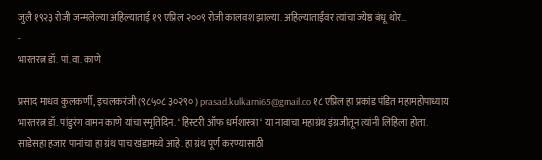जुलै १९२३ रोजी जन्मलेल्या अहिल्याताई १९ एप्रिल २००९ रोजी कालवश झाल्या. अहिल्याताईंवर त्यांचा ज्येष्ठ बंधू थोर…
-
भारतरत्न डॉ. पां.वा. काणे

प्रसाद माधव कुलकर्णी, इचलकरंजी (९८५०८ ३०२९० ) prasad.kulkarni65@gmail.co १८ एप्रिल हा प्रकांड पंडित महामहोपाध्याय भारतरत्न डॉ. पांडुरंग वामन काणे यांचा स्मृतिदिन. ‘ हिस्टरी ऑफ धर्मशास्त्रा ‘ या नावाचा महाग्रंथ इंग्रजीतून त्यांनी लिहिला होता. साडेसहा हजार पानांचा हा ग्रंथ पाच खंडामध्ये आहे. हा ग्रंथ पूर्ण करण्यासाठी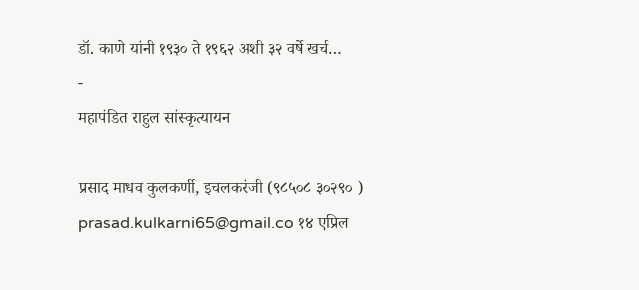डॉ. काणे यांनी १९३० ते १९६२ अशी ३२ वर्षे खर्च…
-
महापंडित राहुल सांस्कृत्यायन

प्रसाद माधव कुलकर्णी, इचलकरंजी (९८५०८ ३०२९० ) prasad.kulkarni65@gmail.co १४ एप्रिल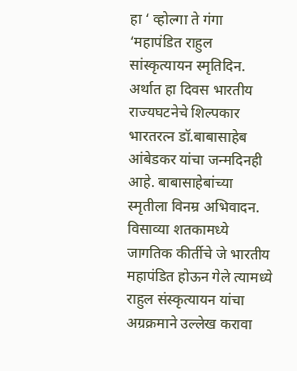हा ‘ व्होल्गा ते गंगा ‘महापंडित राहुल सांस्कृत्यायन स्मृतिदिन. अर्थात हा दिवस भारतीय राज्यघटनेचे शिल्पकार भारतरत्न डॉ.बाबासाहेब आंबेडकर यांचा जन्मदिनही आहे. बाबासाहेबांच्या स्मृतीला विनम्र अभिवादन. विसाव्या शतकामध्ये जागतिक कीर्तीचे जे भारतीय महापंडित होऊन गेले त्यामध्ये राहुल संस्कृत्यायन यांचा अग्रक्रमाने उल्लेख करावा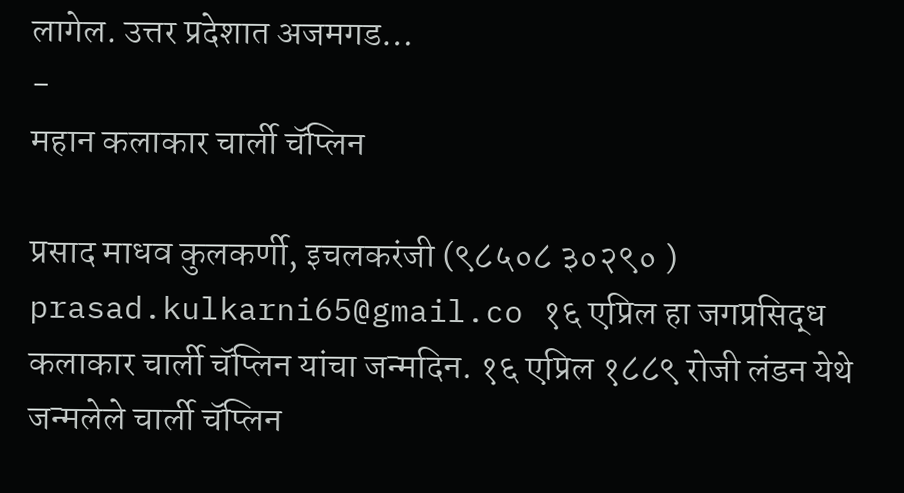लागेल. उत्तर प्रदेशात अजमगड…
-
महान कलाकार चार्ली चॅप्लिन

प्रसाद माधव कुलकर्णी, इचलकरंजी (९८५०८ ३०२९० ) prasad.kulkarni65@gmail.co १६ एप्रिल हा जगप्रसिद्ध कलाकार चार्ली चॅप्लिन यांचा जन्मदिन. १६ एप्रिल १८८९ रोजी लंडन येथे जन्मलेले चार्ली चॅप्लिन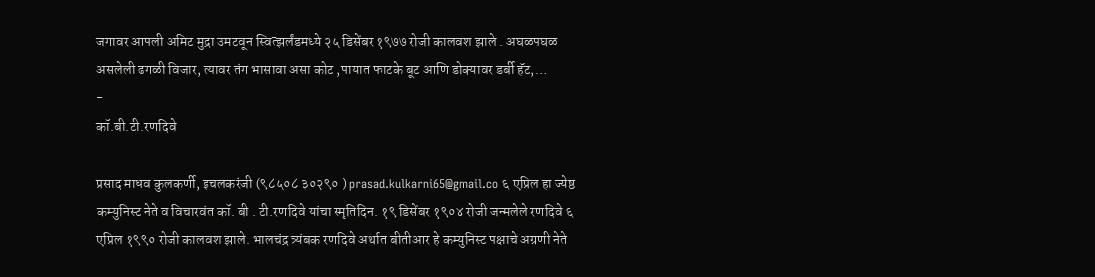जगावर आपली अमिट मुद्रा उमटवून स्वित्झर्लंडमध्ये २५ डिसेंबर १९७७ रोजी कालवश झाले . अघळपघळ असलेली ढगळी विजार, त्यावर तंग भासावा असा कोट ,पायात फाटके बूट आणि डोक्यावर डर्बी हॅट,…
-
कॉ.बी.टी.रणदिवे

प्रसाद माधव कुलकर्णी, इचलकरंजी (९८५०८ ३०२९० ) prasad.kulkarni65@gmail.co ६ एप्रिल हा ज्येष्ठ कम्युनिस्ट नेते व विचारवंत कॉ. बी . टी.रणदिवे यांचा स्मृतिदिन. १९ डिसेंबर १९०४ रोजी जन्मलेले रणदिवे ६ एप्रिल १९९० रोजी कालवश झाले. भालचंद्र त्र्यंबक रणदिवे अर्थात बीतीआर हे कम्युनिस्ट पक्षाचे अग्रणी नेते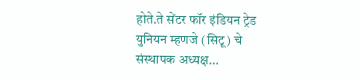होते.ते सेंटर फॉर इंडियन ट्रेड युनियन म्हणजे (सिटू) चे संस्थापक अध्यक्ष…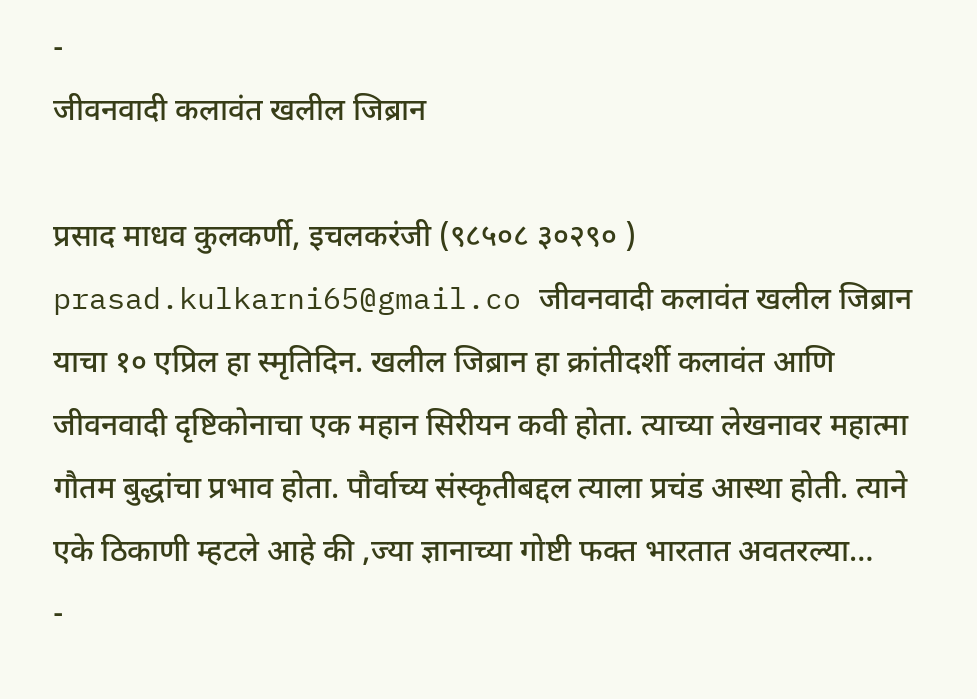-
जीवनवादी कलावंत खलील जिब्रान

प्रसाद माधव कुलकर्णी, इचलकरंजी (९८५०८ ३०२९० ) prasad.kulkarni65@gmail.co जीवनवादी कलावंत खलील जिब्रान याचा १० एप्रिल हा स्मृतिदिन. खलील जिब्रान हा क्रांतीदर्शी कलावंत आणि जीवनवादी दृष्टिकोनाचा एक महान सिरीयन कवी होता. त्याच्या लेखनावर महात्मा गौतम बुद्धांचा प्रभाव होता. पौर्वाच्य संस्कृतीबद्दल त्याला प्रचंड आस्था होती. त्याने एके ठिकाणी म्हटले आहे की ,ज्या ज्ञानाच्या गोष्टी फक्त भारतात अवतरल्या…
-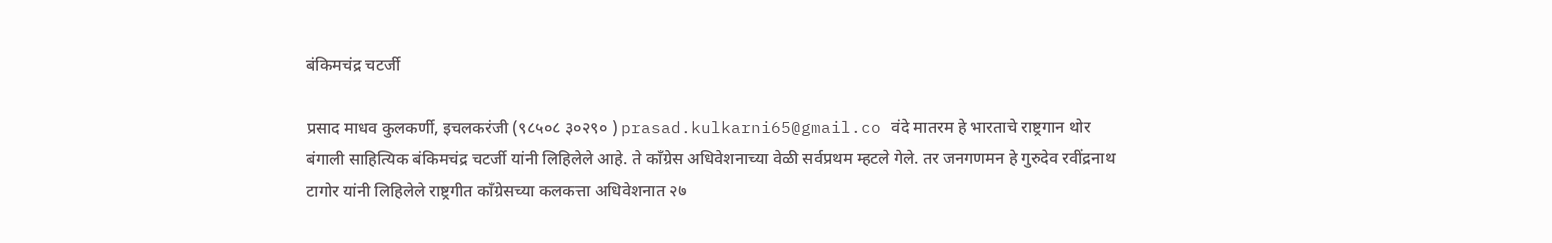बंकिमचंद्र चटर्जी

प्रसाद माधव कुलकर्णी, इचलकरंजी (९८५०८ ३०२९० ) prasad.kulkarni65@gmail.co वंदे मातरम हे भारताचे राष्ट्रगान थोर बंगाली साहित्यिक बंकिमचंद्र चटर्जी यांनी लिहिलेले आहे. ते काँग्रेस अधिवेशनाच्या वेळी सर्वप्रथम म्हटले गेले. तर जनगणमन हे गुरुदेव रवींद्रनाथ टागोर यांनी लिहिलेले राष्ट्रगीत काँग्रेसच्या कलकत्ता अधिवेशनात २७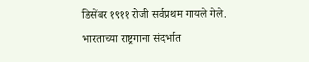डिसेंबर १९११ रोजी सर्वप्रथम गायले गेले. भारताच्या राष्ट्रगाना संदर्भात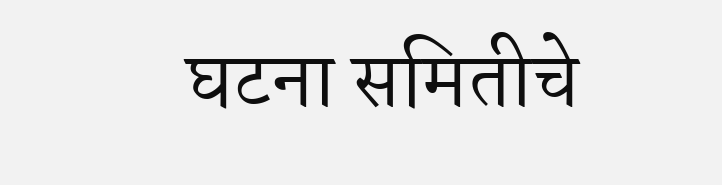घटना समितीचे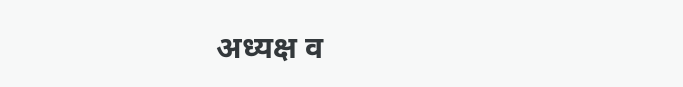अध्यक्ष व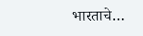भारताचे…